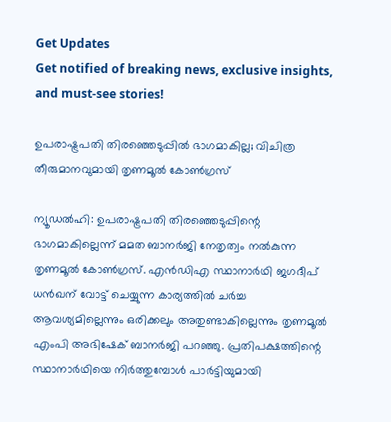Get Updates
Get notified of breaking news, exclusive insights, and must-see stories!

ഉപരാഷ്ട്രപതി തിരഞ്ഞെടുപ്പില്‍ ഭാഗമാകില്ല; വിചിത്ര തീരുമാനവുമായി തൃണമൂല്‍ കോണ്‍ഗ്രസ്

ന്യൂഡല്‍ഹി: ഉപരാഷ്ട്രപതി തിരഞ്ഞെടുപ്പിന്റെ ഭാഗമാകില്ലെന്ന് മമത ബാനര്‍ജി നേതൃത്വം നല്‍കുന്ന തൃണമൂല്‍ കോണ്‍ഗ്രസ്. എന്‍ഡിഎ സ്ഥാനാര്‍ഥി ജഗദീപ് ധന്‍ഖന് വോട്ട് ചെയ്യുന്ന കാര്യത്തില്‍ ചര്‍ച്ച ആവശ്യമില്ലെന്നും ഒരിക്കലും അതുണ്ടാകില്ലെന്നും തൃണമൂല്‍ എംപി അഭിഷേക് ബാനര്‍ജി പറഞ്ഞു. പ്രതിപക്ഷത്തിന്റെ സ്ഥാനാര്‍ഥിയെ നിര്‍ത്തുമ്പോള്‍ പാര്‍ട്ടിയുമായി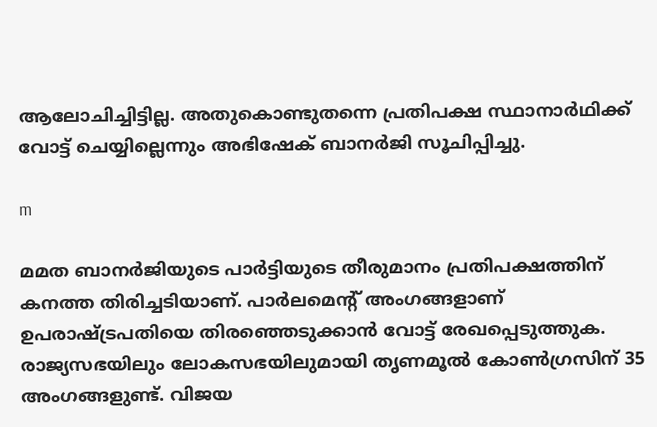ആലോചിച്ചിട്ടില്ല. അതുകൊണ്ടുതന്നെ പ്രതിപക്ഷ സ്ഥാനാര്‍ഥിക്ക് വോട്ട് ചെയ്യില്ലെന്നും അഭിഷേക് ബാനര്‍ജി സൂചിപ്പിച്ചു.

m

മമത ബാനര്‍ജിയുടെ പാര്‍ട്ടിയുടെ തീരുമാനം പ്രതിപക്ഷത്തിന് കനത്ത തിരിച്ചടിയാണ്. പാര്‍ലമെന്റ് അംഗങ്ങളാണ് ഉപരാഷ്ട്രപതിയെ തിരഞ്ഞെടുക്കാന്‍ വോട്ട് രേഖപ്പെടുത്തുക. രാജ്യസഭയിലും ലോകസഭയിലുമായി തൃണമൂല്‍ കോണ്‍ഗ്രസിന് 35 അംഗങ്ങളുണ്ട്. വിജയ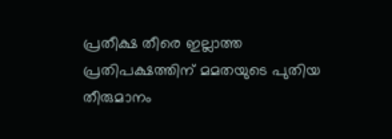പ്രതീക്ഷ തീരെ ഇല്ലാത്ത പ്രതിപക്ഷത്തിന് മമതയുടെ പുതിയ തീരുമാനം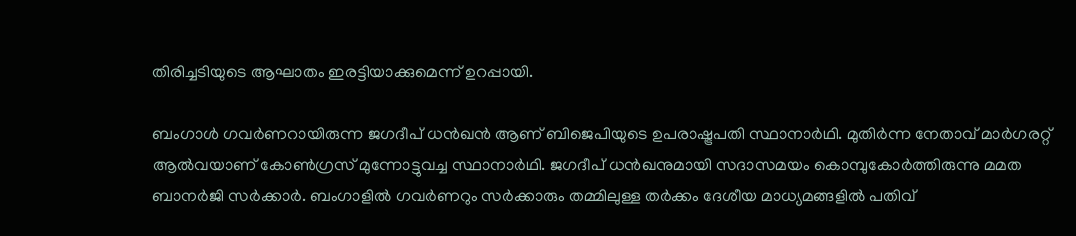തിരിച്ചടിയുടെ ആഘാതം ഇരട്ടിയാക്കുമെന്ന് ഉറപ്പായി.

ബംഗാള്‍ ഗവര്‍ണറായിരുന്ന ജഗദീപ് ധന്‍ഖന്‍ ആണ് ബിജെപിയുടെ ഉപരാഷ്ട്രപതി സ്ഥാനാര്‍ഥി. മുതിര്‍ന്ന നേതാവ് മാര്‍ഗരറ്റ് ആല്‍വയാണ് കോണ്‍ഗ്രസ് മുന്നോട്ടുവച്ച സ്ഥാനാര്‍ഥി. ജഗദീപ് ധന്‍ഖനുമായി സദാസമയം കൊമ്പുകോര്‍ത്തിരുന്നു മമത ബാനര്‍ജി സര്‍ക്കാര്‍. ബംഗാളില്‍ ഗവര്‍ണറും സര്‍ക്കാരും തമ്മിലുള്ള തര്‍ക്കം ദേശീയ മാധ്യമങ്ങളില്‍ പതിവ്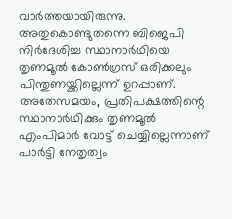വാര്‍ത്തയായിരുന്നു. അതുകൊണ്ടുതന്നെ ബിജെപി നിര്‍ദേശിച്ച സ്ഥാനാര്‍ഥിയെ തൃണമൂല്‍ കോണ്‍ഗ്രസ് ഒരിക്കലും പിന്തുണയ്ക്കില്ലെന്ന് ഉറപ്പാണ്. അതേസമയം, പ്രതിപക്ഷത്തിന്റെ സ്ഥാനാര്‍ഥിക്കും തൃണമൂല്‍ എംപിമാര്‍ വോട്ട് ചെയ്യില്ലെന്നാണ് പാര്‍ട്ടി നേതൃത്വം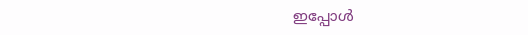ഇപ്പോള്‍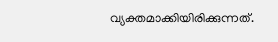വ്യക്തമാക്കിയിരിക്കുന്നത്.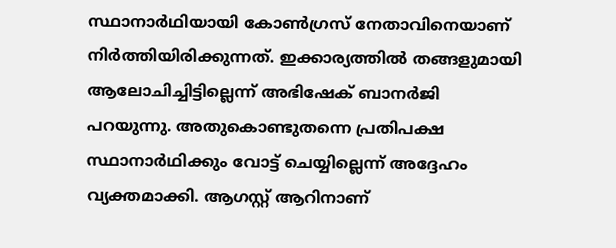സ്ഥാനാര്‍ഥിയായി കോണ്‍ഗ്രസ് നേതാവിനെയാണ് നിര്‍ത്തിയിരിക്കുന്നത്. ഇക്കാര്യത്തില്‍ തങ്ങളുമായി ആലോചിച്ചിട്ടില്ലെന്ന് അഭിഷേക് ബാനര്‍ജി പറയുന്നു. അതുകൊണ്ടുതന്നെ പ്രതിപക്ഷ സ്ഥാനാര്‍ഥിക്കും വോട്ട് ചെയ്യില്ലെന്ന് അദ്ദേഹം വ്യക്തമാക്കി. ആഗസ്റ്റ് ആറിനാണ്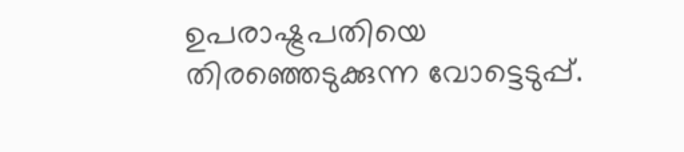ഉപരാഷ്ട്രപതിയെ തിരഞ്ഞെടുക്കുന്ന വോട്ടെടുപ്പ്.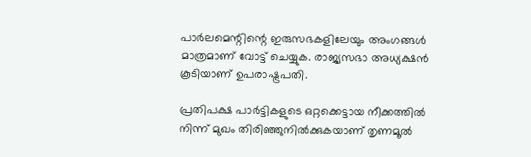പാര്‍ലമെന്റിന്റെ ഇരുസഭകളിലേയും അംഗങ്ങള്‍ മാത്രമാണ് വോട്ട് ചെയ്യുക. രാജ്യസഭാ അധ്യക്ഷന്‍ കൂടിയാണ് ഉപരാഷ്ട്രപതി.

പ്രതിപക്ഷ പാര്‍ട്ടികളുടെ ഒറ്റക്കെട്ടായ നീക്കത്തില്‍ നിന്ന് മുഖം തിരിഞ്ഞുനില്‍ക്കുകയാണ് തൃണമൂല്‍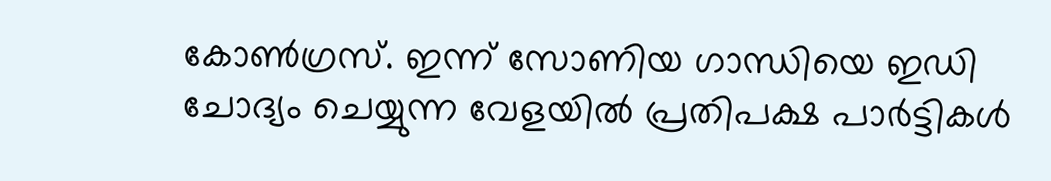കോണ്‍ഗ്രസ്. ഇന്ന് സോണിയ ഗാന്ധിയെ ഇഡി ചോദ്യം ചെയ്യുന്ന വേളയില്‍ പ്രതിപക്ഷ പാര്‍ട്ടികള്‍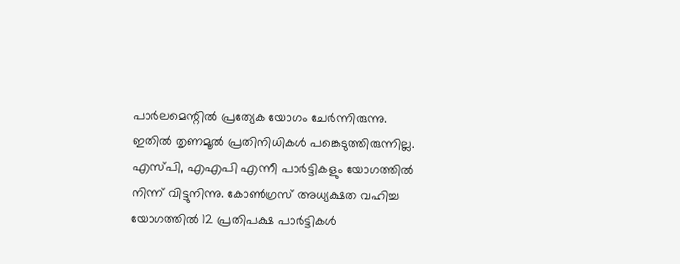പാര്‍ലമെന്റില്‍ പ്രത്യേക യോഗം ചേര്‍ന്നിരുന്നു. ഇതില്‍ തൃണമൂല്‍ പ്രതിനിധികള്‍ പങ്കെടുത്തിരുന്നില്ല. എസ്പി, എഎപി എന്നീ പാര്‍ട്ടികളും യോഗത്തില്‍ നിന്ന് വിട്ടുനിന്നു. കോണ്‍ഗ്രസ് അധ്യക്ഷത വഹിച്ച യോഗത്തില്‍ 12 പ്രതിപക്ഷ പാര്‍ട്ടികള്‍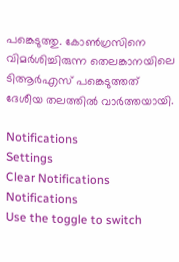പങ്കെടുത്തു. കോണ്‍ഗ്രസിനെ വിമര്‍ശിച്ചിരുന്ന തെലങ്കാനയിലെ ടിആര്‍എസ് പങ്കെടുത്തത് ദേശീയ തലത്തില്‍ വാര്‍ത്തയായി.

Notifications
Settings
Clear Notifications
Notifications
Use the toggle to switch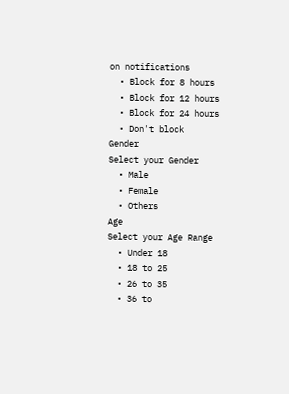on notifications
  • Block for 8 hours
  • Block for 12 hours
  • Block for 24 hours
  • Don't block
Gender
Select your Gender
  • Male
  • Female
  • Others
Age
Select your Age Range
  • Under 18
  • 18 to 25
  • 26 to 35
  • 36 to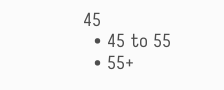45
  • 45 to 55
  • 55+